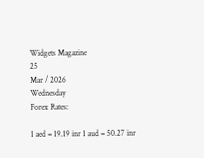Widgets Magazine
25
Mar / 2026
Wednesday
Forex Rates:

1 aed = 19.19 inr 1 aud = 50.27 inr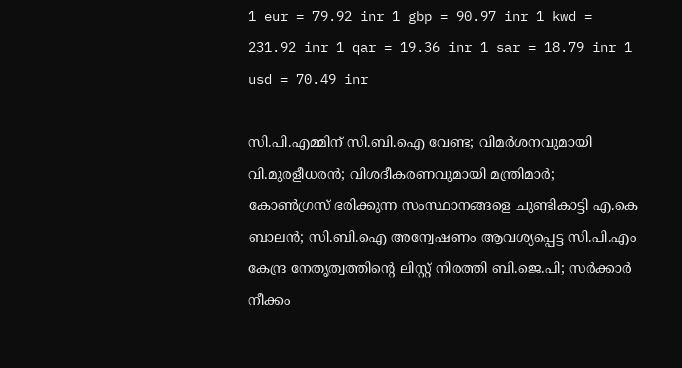1 eur = 79.92 inr 1 gbp = 90.97 inr 1 kwd = 231.92 inr 1 qar = 19.36 inr 1 sar = 18.79 inr 1 usd = 70.49 inr

സി.പി.എമ്മിന് സി.ബി.ഐ വേണ്ട; വിമര്‍ശനവുമായി വി.മുരളീധരന്‍; വിശദീകരണവുമായി മന്ത്രിമാര്‍; കോണ്‍ഗ്രസ് ഭരിക്കുന്ന സംസ്ഥാനങ്ങളെ ചുണ്ടികാട്ടി എ.കെ ബാലന്‍; സി.ബി.ഐ അന്വേഷണം ആവശ്യപ്പെട്ട സി.പി.എം കേന്ദ്ര നേതൃത്വത്തിന്റെ ലിസ്റ്റ് നിരത്തി ബി.ജെ.പി; സര്‍ക്കാര്‍ നീക്കം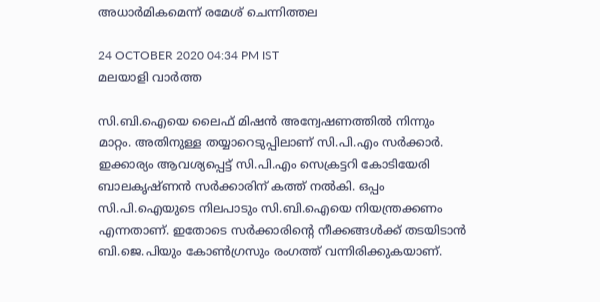അധാര്‍മികമെന്ന് രമേശ് ചെന്നിത്തല

24 OCTOBER 2020 04:34 PM IST
മലയാളി വാര്‍ത്ത

സി.ബി.ഐയെ ലൈഫ് മിഷന്‍ അന്വേഷണത്തില്‍ നിന്നും മാറ്റം. അതിനുള്ള തയ്യാറെടുപ്പിലാണ് സി.പി.എം സര്‍ക്കാര്‍. ഇക്കാര്യം ആവശ്യപ്പെട്ട് സി.പി.എം സെക്രട്ടറി കോടിയേരി ബാലകൃഷ്ണന്‍ സര്‍ക്കാരിന് കത്ത് നല്‍കി. ഒപ്പം സി.പി.ഐയുടെ നിലപാടും സി.ബി.ഐയെ നിയന്ത്രക്കണം എന്നതാണ്. ഇതോടെ സര്‍ക്കാരിന്റെ നീക്കങ്ങള്‍ക്ക് തടയിടാന്‍ ബി.ജെ.പിയും കോണ്‍ഗ്രസും രംഗത്ത് വന്നിരിക്കുകയാണ്.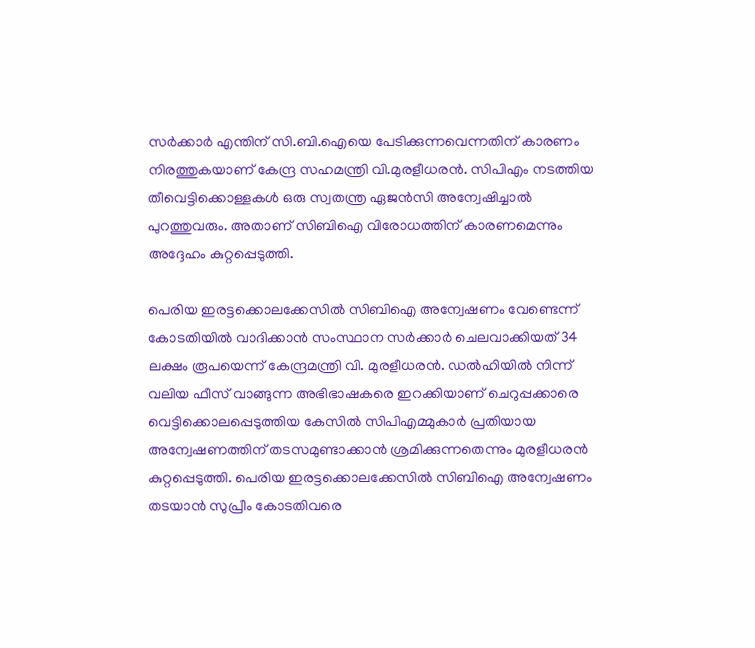സര്‍ക്കാര്‍ എന്തിന് സി.ബി.ഐയെ പേടിക്കുന്നവെന്നതിന് കാരണം നിരത്തുകയാണ് കേന്ദ്ര സഹമന്ത്രി വി.മുരളീധരന്‍. സിപിഎം നടത്തിയ തീവെട്ടിക്കൊള്ളകള്‍ ഒരു സ്വതന്ത്ര ഏജന്‍സി അന്വേഷിച്ചാല്‍ പുറത്തുവരും. അതാണ് സിബിഐ വിരോധത്തിന് കാരണമെന്നും അദ്ദേഹം കുറ്റപ്പെടുത്തി.

പെരിയ ഇരട്ടക്കൊലക്കേസില്‍ സിബിഐ അന്വേഷണം വേണ്ടെന്ന് കോടതിയില്‍ വാദിക്കാന്‍ സംസ്ഥാന സര്‍ക്കാര്‍ ചെലവാക്കിയത് 34 ലക്ഷം രൂപയെന്ന് കേന്ദ്രമന്ത്രി വി. മുരളീധരന്‍. ഡല്‍ഹിയില്‍ നിന്ന് വലിയ ഫീസ് വാങ്ങുന്ന അഭിഭാഷകരെ ഇറക്കിയാണ് ചെറുപ്പക്കാരെ വെട്ടിക്കൊലപ്പെടുത്തിയ കേസില്‍ സിപിഎമ്മുകാര്‍ പ്രതിയായ അന്വേഷണത്തിന് തടസമുണ്ടാക്കാന്‍ ശ്രമിക്കുന്നതെന്നും മുരളീധരന്‍ കുറ്റപ്പെടുത്തി. പെരിയ ഇരട്ടക്കൊലക്കേസില്‍ സിബിഐ അന്വേഷണം തടയാന്‍ സുപ്രീം കോടതിവരെ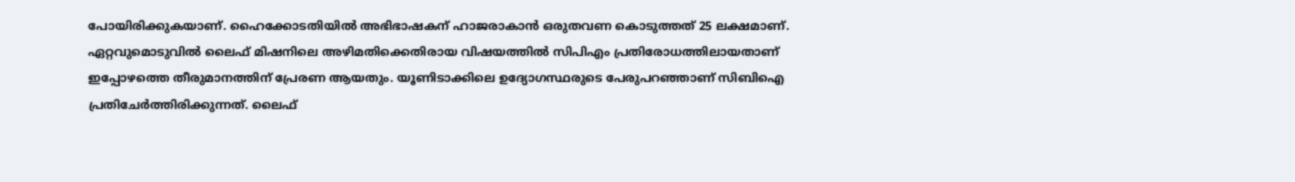പോയിരിക്കുകയാണ്. ഹൈക്കോടതിയില്‍ അഭിഭാഷകന് ഹാജരാകാന്‍ ഒരുതവണ കൊടുത്തത് 25 ലക്ഷമാണ്. ഏറ്റവുമൊടുവില്‍ ലൈഫ് മിഷനിലെ അഴിമതിക്കെതിരായ വിഷയത്തില്‍ സിപിഎം പ്രതിരോധത്തിലായതാണ് ഇപ്പോഴത്തെ തീരുമാനത്തിന് പ്രേരണ ആയതും. യൂണിടാക്കിലെ ഉദ്യോഗസ്ഥരുടെ പേരുപറഞ്ഞാണ് സിബിഐ പ്രതിചേര്‍ത്തിരിക്കുന്നത്. ലൈഫ്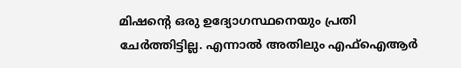മിഷന്റെ ഒരു ഉദ്യോഗസ്ഥനെയും പ്രതി ചേര്‍ത്തിട്ടില്ല. എന്നാല്‍ അതിലും എഫ്‌ഐആര്‍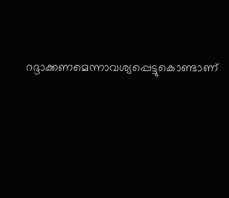റദ്ദാക്കണമെന്നാവശ്യപ്പെട്ടുകൊണ്ടാണ്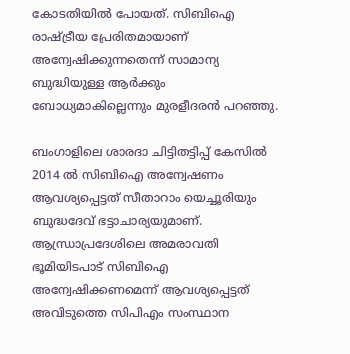കോടതിയില്‍ പോയത്. സിബിഐ രാഷ്ട്രീയ പ്രേരിതമായാണ് അന്വേഷിക്കുന്നതെന്ന് സാമാന്യ ബുദ്ധിയുള്ള ആര്‍ക്കും ബോധ്യമാകില്ലെന്നും മുരളീദരന്‍ പറഞ്ഞു.

ബംഗാളിലെ ശാരദാ ചിട്ടിതട്ടിപ്പ് കേസില്‍ 2014 ല്‍ സിബിഐ അന്വേഷണം ആവശ്യപ്പെട്ടത് സീതാറാം യെച്ചൂരിയും ബുദ്ധദേവ് ഭട്ടാചാര്യയുമാണ്. ആന്ധ്രാപ്രദേശിലെ അമരാവതി ഭൂമിയിടപാട് സിബിഐ അന്വേഷിക്കണമെന്ന് ആവശ്യപ്പെട്ടത് അവിടുത്തെ സിപിഎം സംസ്ഥാന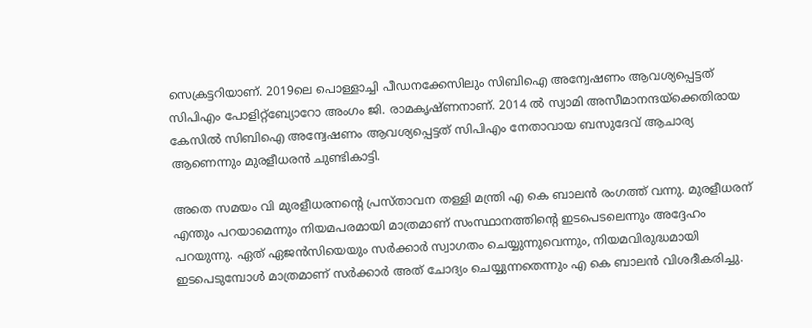സെക്രട്ടറിയാണ്. 2019ലെ പൊള്ളാച്ചി പീഡനക്കേസിലും സിബിഐ അന്വേഷണം ആവശ്യപ്പെട്ടത് സിപിഎം പോളിറ്റ്‌ബ്യോറോ അംഗം ജി. രാമകൃഷ്ണനാണ്. 2014 ല്‍ സ്വാമി അസീമാനന്ദയ്‌ക്കെതിരായ കേസില്‍ സിബിഐ അന്വേഷണം ആവശ്യപ്പെട്ടത് സിപിഎം നേതാവായ ബസുദേവ് ആചാര്യ ആണെന്നും മുരളീധരന്‍ ചുണ്ടികാട്ടി.

അതെ സമയം വി മുരളീധരനന്റെ പ്രസ്താവന തള്ളി മന്ത്രി എ കെ ബാലന്‍ രംഗത്ത് വന്നു. മുരളീധരന് എന്തും പറയാമെന്നും നിയമപരമായി മാത്രമാണ് സംസ്ഥാനത്തിന്റെ ഇടപെടലെന്നും അദ്ദേഹം പറയുന്നു. ഏത് ഏജന്‍സിയെയും സര്‍ക്കാര്‍ സ്വാഗതം ചെയ്യുന്നുവെന്നും, നിയമവിരുദ്ധമായി ഇടപെടുമ്പോള്‍ മാത്രമാണ് സര്‍ക്കാര്‍ അത് ചോദ്യം ചെയ്യുന്നതെന്നും എ കെ ബാലന്‍ വിശദീകരിച്ചു.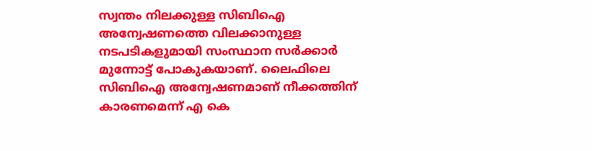സ്വന്തം നിലക്കുള്ള സിബിഐ അന്വേഷണത്തെ വിലക്കാനുള്ള നടപടികളുമായി സംസ്ഥാന സര്‍ക്കാര്‍ മുന്നോട്ട് പോകുകയാണ്. ലൈഫിലെ സിബിഐ അന്വേഷണമാണ് നീക്കത്തിന് കാരണമെന്ന് എ കെ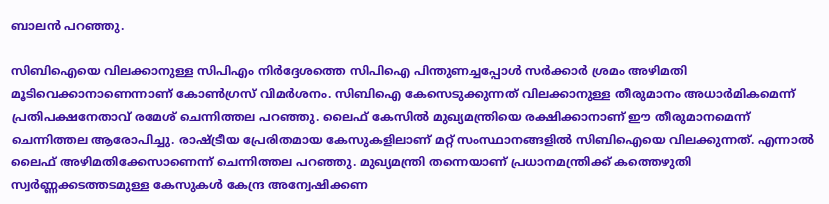ബാലന്‍ പറഞ്ഞു.

സിബിഐയെ വിലക്കാനുള്ള സിപിഎം നിര്‍ദ്ദേശത്തെ സിപിഐ പിന്തുണച്ചപ്പോള്‍ സര്‍ക്കാര്‍ ശ്രമം അഴിമതി മൂടിവെക്കാനാണെന്നാണ് കോണ്‍ഗ്രസ് വിമര്‍ശനം. സിബിഐ കേസെടുക്കുന്നത് വിലക്കാനുള്ള തീരുമാനം അധാര്‍മികമെന്ന് പ്രതിപക്ഷനേതാവ് രമേശ് ചെന്നിത്തല പറഞ്ഞു. ലൈഫ് കേസില്‍ മുഖ്യമന്ത്രിയെ രക്ഷിക്കാനാണ് ഈ തീരുമാനമെന്ന് ചെന്നിത്തല ആരോപിച്ചു. രാഷ്ട്രീയ പ്രേരിതമായ കേസുകളിലാണ് മറ്റ് സംസ്ഥാനങ്ങളില്‍ സിബിഐയെ വിലക്കുന്നത്. എന്നാല്‍ ലൈഫ് അഴിമതിക്കേസാണെന്ന് ചെന്നിത്തല പറഞ്ഞു. മുഖ്യമന്ത്രി തന്നെയാണ് പ്രധാനമന്ത്രിക്ക് കത്തെഴുതി സ്വര്‍ണ്ണക്കടത്തടമുള്ള കേസുകള്‍ കേന്ദ്ര അന്വേഷിക്കണ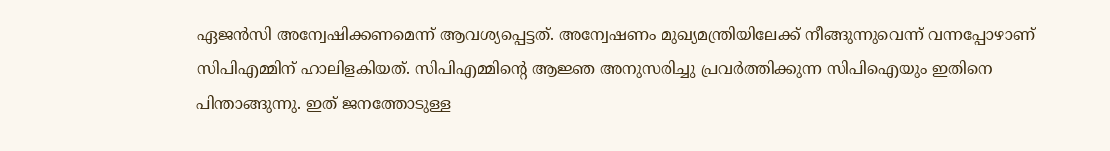ഏജന്‍സി അന്വേഷിക്കണമെന്ന് ആവശ്യപ്പെട്ടത്. അന്വേഷണം മുഖ്യമന്ത്രിയിലേക്ക് നീങ്ങുന്നുവെന്ന് വന്നപ്പോഴാണ് സിപിഎമ്മിന് ഹാലിളകിയത്. സിപിഎമ്മിന്റെ ആജ്ഞ അനുസരിച്ചു പ്രവര്‍ത്തിക്കുന്ന സിപിഐയും ഇതിനെ പിന്താങ്ങുന്നു. ഇത് ജനത്തോടുള്ള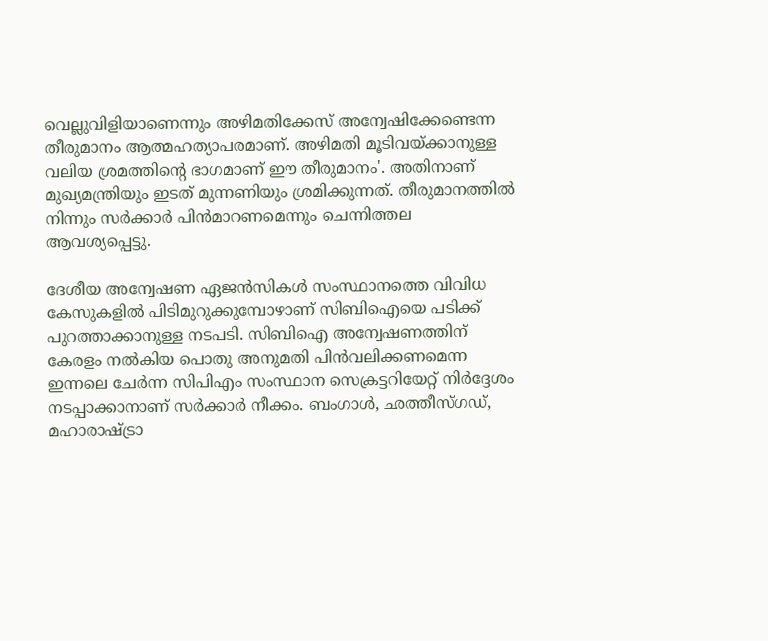വെല്ലുവിളിയാണെന്നും അഴിമതിക്കേസ് അന്വേഷിക്കേണ്ടെന്ന തീരുമാനം ആത്മഹത്യാപരമാണ്. അഴിമതി മൂടിവയ്ക്കാനുള്ള വലിയ ശ്രമത്തിന്റെ ഭാഗമാണ് ഈ തീരുമാനം'. അതിനാണ് മുഖ്യമന്ത്രിയും ഇടത് മുന്നണിയും ശ്രമിക്കുന്നത്. തീരുമാനത്തില്‍ നിന്നും സര്‍ക്കാര്‍ പിന്‍മാറണമെന്നും ചെന്നിത്തല ആവശ്യപ്പെട്ടു.

ദേശീയ അന്വേഷണ ഏജന്‍സികള്‍ സംസ്ഥാനത്തെ വിവിധ കേസുകളില്‍ പിടിമുറുക്കുമ്പോഴാണ് സിബിഐയെ പടിക്ക് പുറത്താക്കാനുള്ള നടപടി. സിബിഐ അന്വേഷണത്തിന് കേരളം നല്‍കിയ പൊതു അനുമതി പിന്‍വലിക്കണമെന്ന ഇന്നലെ ചേര്‍ന്ന സിപിഎം സംസ്ഥാന സെക്രട്ടറിയേറ്റ് നിര്‍ദ്ദേശം നടപ്പാക്കാനാണ് സര്‍ക്കാര്‍ നീക്കം. ബംഗാള്‍, ഛത്തീസ്ഗഡ്, മഹാരാഷ്ട്രാ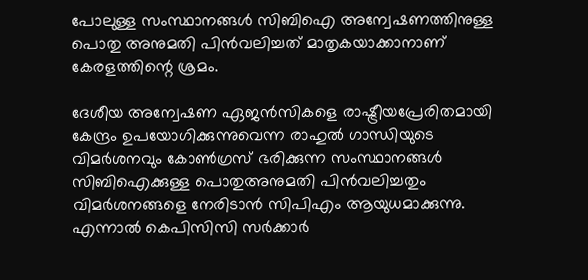പോലുള്ള സംസ്ഥാനങ്ങള്‍ സിബിഐ അന്വേഷണത്തിനുള്ള പൊതു അനുമതി പിന്‍വലിച്ചത് മാതൃകയാക്കാനാണ് കേരളത്തിന്റെ ശ്രമം.

ദേശീയ അന്വേഷണ ഏജന്‍സികളെ രാഷ്ട്രീയപ്രേരിതമായി കേന്ദ്രം ഉപയോഗിക്കുന്നുവെന്ന രാഹുല്‍ ഗാന്ധിയുടെ വിമര്‍ശനവും കോണ്‍ഗ്രസ് ഭരിക്കുന്ന സംസ്ഥാനങ്ങള്‍ സിബിഐക്കുള്ള പൊതുഅനുമതി പിന്‍വലിച്ചതും വിമര്‍ശനങ്ങളെ നേരിടാന്‍ സിപിഎം ആയുധമാക്കുന്നു. എന്നാല്‍ കെപിസിസി സര്‍ക്കാര്‍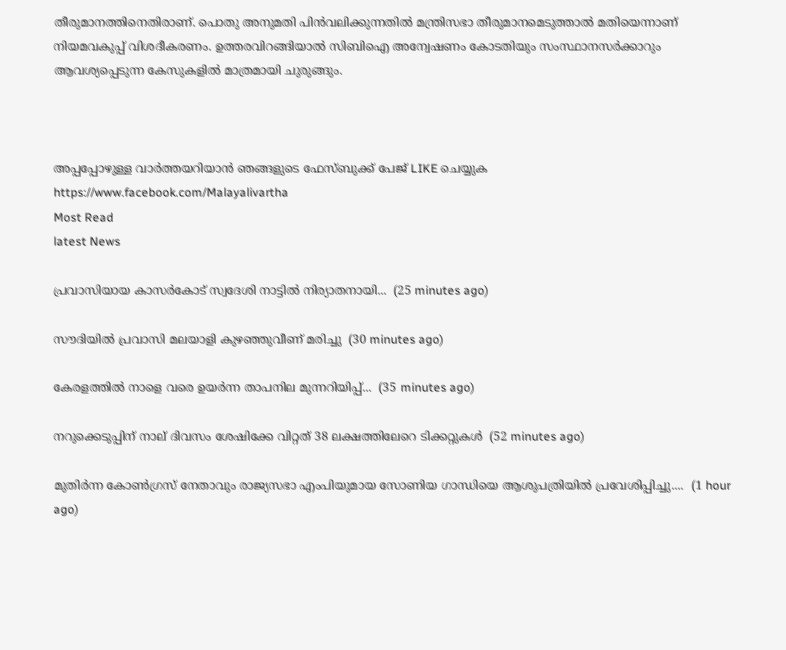തീരുമാനത്തിനെതിരാണ്. പൊതു അനുമതി പിന്‍വലിക്കുന്നതില്‍ മന്ത്രിസഭാ തീരുമാനമെടുത്താല്‍ മതിയെന്നാണ് നിയമവകുപ്പ് വിശദീകരണം. ഉത്തരവിറങ്ങിയാല്‍ സിബിഐ അന്വേഷണം കോടതിയും സംസ്ഥാനസര്‍ക്കാറും ആവശ്യപ്പെടുന്ന കേസുകളില്‍ മാത്രമായി ചുരുങ്ങും.



അപ്പപ്പോഴുള്ള വാര്‍ത്തയറിയാന്‍ ഞങ്ങളുടെ ഫേസ്‌ബുക്ക്‌ പേജ് LIKE ചെയ്യുക
https://www.facebook.com/Malayalivartha
Most Read
latest News

പ്രവാസിയായ കാസർകോട് സ്വദേശി നാട്ടിൽ നിര്യാതനായി...  (25 minutes ago)

സൗദിയിൽ പ്രവാസി മലയാളി കുഴഞ്ഞുവീണ് മരിച്ചു  (30 minutes ago)

കേരളത്തിൽ നാളെ വരെ ഉയർന്ന താപനില മുന്നറിയിപ്പ്...  (35 minutes ago)

നറുക്കെടുപ്പിന് നാല് ദിവസം ശേഷിക്കേ വിറ്റത് 38 ലക്ഷത്തിലേറെ ടിക്കറ്റുകൾ  (52 minutes ago)

മുതിർന്ന കോൺഗ്രസ് നേതാവും രാജ്യസഭാ എംപിയുമായ സോണിയ ഗാന്ധിയെ ആശുപത്രിയിൽ പ്രവേശിപ്പിച്ചു....  (1 hour ago)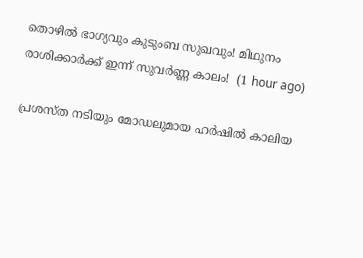തൊഴിൽ ഭാഗ്യവും കുടുംബ സുഖവും! മിഥുനം രാശിക്കാർക്ക് ഇന്ന് സുവർണ്ണ കാലം!  (1 hour ago)

പ്രശസ്ത നടിയും മോഡലുമായ ഹർഷിൽ കാലിയ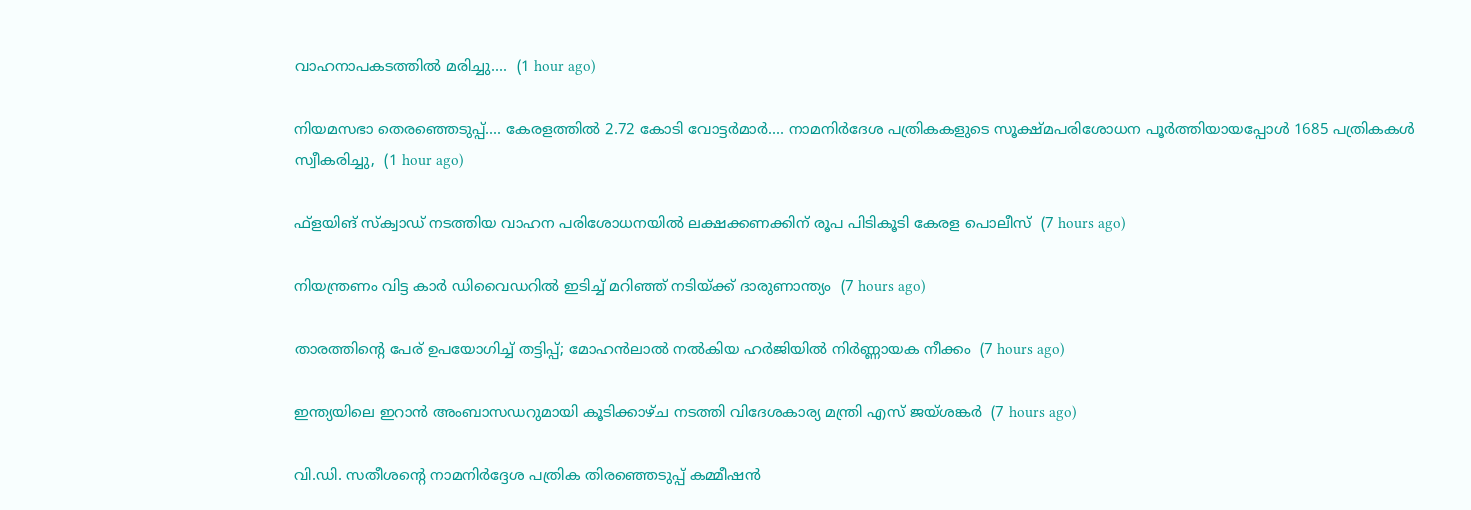വാഹനാപകടത്തിൽ മരിച്ചു....  (1 hour ago)

നിയമസഭാ തെരഞ്ഞെടുപ്പ്.... കേരളത്തിൽ 2.72 കോടി വോട്ടർമാർ.... നാമനിർദേശ പത്രികകളുടെ സൂക്ഷ്മപരിശോധന പൂർത്തിയായപ്പോൾ 1685 പത്രികകൾ സ്വീകരിച്ചു,  (1 hour ago)

ഫ്‌ളയിങ് സ്‌ക്വാഡ് നടത്തിയ വാഹന പരിശോധനയില്‍ ലക്ഷക്കണക്കിന് രൂപ പിടികൂടി കേരള പൊലീസ്  (7 hours ago)

നിയന്ത്രണം വിട്ട കാര്‍ ഡിവൈഡറില്‍ ഇടിച്ച് മറിഞ്ഞ് നടിയ്ക്ക് ദാരുണാന്ത്യം  (7 hours ago)

താരത്തിന്റെ പേര് ഉപയോഗിച്ച് തട്ടിപ്പ്; മോഹന്‍ലാല്‍ നല്‍കിയ ഹര്‍ജിയില്‍ നിര്‍ണ്ണായക നീക്കം  (7 hours ago)

ഇന്ത്യയിലെ ഇറാന്‍ അംബാസഡറുമായി കൂടിക്കാഴ്ച നടത്തി വിദേശകാര്യ മന്ത്രി എസ് ജയ്ശങ്കര്‍  (7 hours ago)

വി.ഡി. സതീശന്റെ നാമനിര്‍ദ്ദേശ പത്രിക തിരഞ്ഞെടുപ്പ് കമ്മീഷന്‍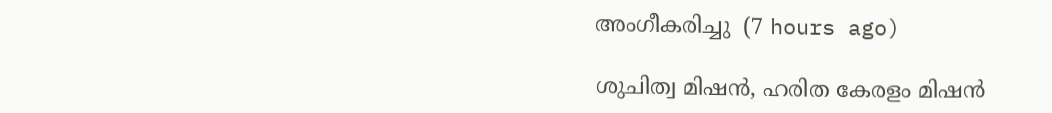അംഗീകരിച്ചു  (7 hours ago)

ശുചിത്വ മിഷൻ, ഹരിത കേരളം മിഷൻ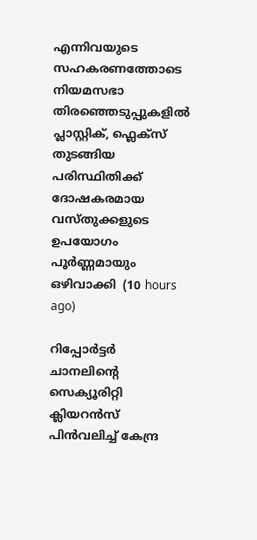എന്നിവയുടെ സഹകരണത്തോടെ നിയമസഭാ തിരഞ്ഞെടുപ്പുകളിൽ പ്ലാസ്റ്റിക്, ഫ്ലെക്സ് തുടങ്ങിയ പരിസ്ഥിതിക്ക് ദോഷകരമായ വസ്തുക്കളുടെ ഉപയോഗം പൂർണ്ണമായും ഒഴിവാക്കി  (10 hours ago)

റിപ്പോർട്ടർ ചാനലിന്‍റെ സെക്യൂരിറ്റി ക്ലിയറൻസ് പിൻവലിച്ച് കേന്ദ്ര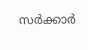സർക്കാർ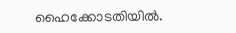ഹൈക്കോടതിയിൽ.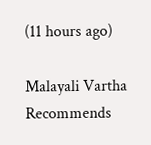(11 hours ago)

Malayali Vartha Recommends